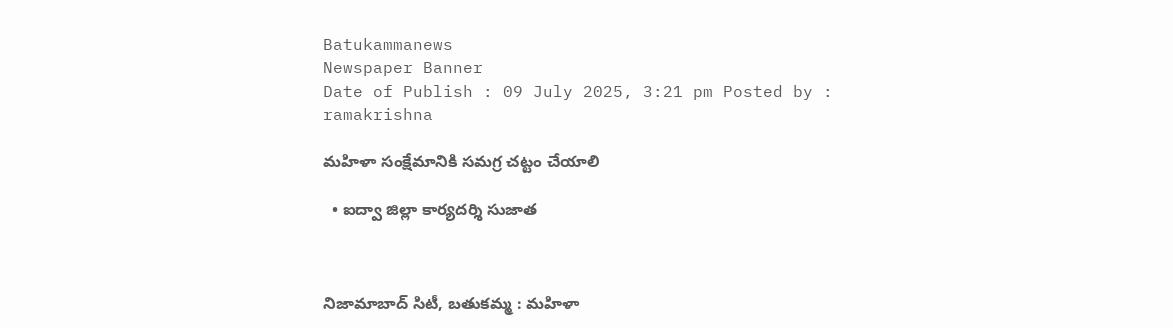Batukammanews
Newspaper Banner
Date of Publish : 09 July 2025, 3:21 pm Posted by : ramakrishna

మహిళా సంక్షేమానికి సమగ్ర చట్టం చేయాలి

  • ఐద్వా జిల్లా కార్యదర్శి సుజాత



నిజామాబాద్ సిటీ, బతుకమ్మ : మహిళా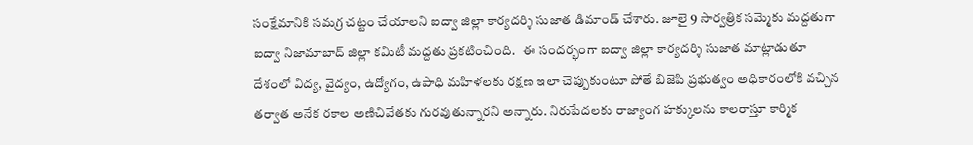సంక్షేమానికి సమగ్ర చట్టం చేయాలని ఐద్వా జిల్లా కార్యదర్శి సుజాత డిమాండ్ చేశారు. జూలై 9 సార్వత్రిక సమ్మెకు మద్దతుగా ఐద్వా నిజామాబాద్ జిల్లా కమిటీ మద్దతు ప్రకటించింది.   ఈ సందర్భంగా ఐద్వా జిల్లా కార్యదర్శి సుజాత మాట్లాడుతూ దేశంలో విద్య, వైద్యం, ఉద్యోగం, ఉపాధి మహిళలకు రక్షణ ఇలా చెప్పుకుంటూ పోతే బిజెపి ప్రభుత్వం అధికారంలోకి వచ్చిన తర్వాత అనేక రకాల అణిచివేతకు గురవుతున్నారని అన్నారు. నిరుపేదలకు రాజ్యాంగ హక్కులను కాలరాస్తూ కార్మిక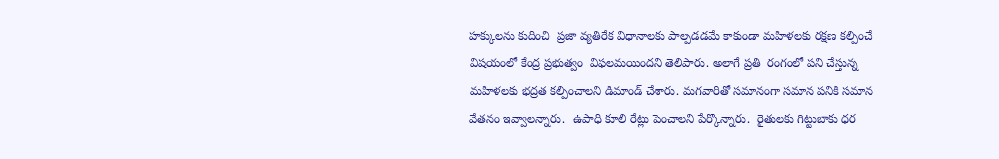హక్కులను కుదించి  ప్రజా వ్యతిరేక విధానాలకు పాల్పడడమే కాకుండా మహిళలకు రక్షణ కల్పించే విషయంలో కేంద్ర ప్రభుత్వం  విఫలమయిందని తెలిపారు. అలాగే ప్రతి  రంగంలో పని చేస్తున్న మహిళలకు భద్రత కల్పించాలని డిమాండ్ చేశారు. మగవారితో సమానంగా సమాన పనికి సమాన వేతనం ఇవ్వాలన్నారు.  ఉపాధి కూలి రేట్లు పెంచాలని పేర్కొన్నారు.  రైతులకు గిట్టుబాకు ధర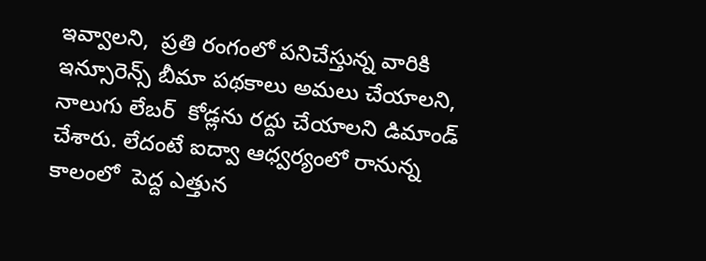ఇవ్వాలని,  ప్రతి రంగంలో పనిచేస్తున్న వారికి ఇన్సూరెన్స్ బీమా పథకాలు అమలు చేయాలని, నాలుగు లేబర్  కోడ్లను రద్దు చేయాలని డిమాండ్ చేశారు. లేదంటే ఐద్వా ఆధ్వర్యంలో రానున్న కాలంలో  పెద్ద ఎత్తున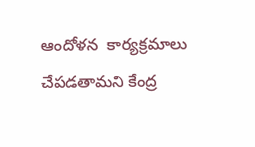ఆందోళన  కార్యక్రమాలు చేపడతామని కేంద్ర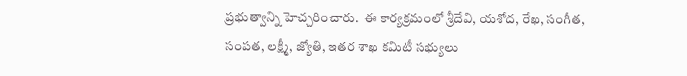ప్రభుత్వాన్ని హెచ్చరించారు.  ఈ కార్యక్రమంలో శ్రీదేవి, యశోద, రేఖ, సంగీత, సంపత, లక్ష్మీ, జ్యోతి, ఇతర శాఖ కమిటీ సభ్యులు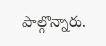పాల్గొన్నారు.